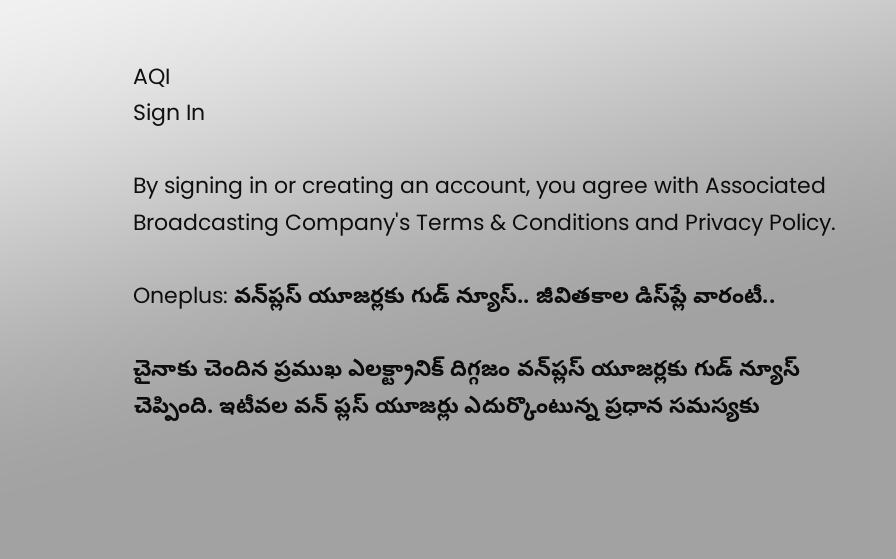AQI
Sign In

By signing in or creating an account, you agree with Associated Broadcasting Company's Terms & Conditions and Privacy Policy.

Oneplus: వన్‌ప్లస్‌ యూజర్లకు గుడ్ న్యూస్‌.. జీవితకాల డిస్‌ప్లే వారంటీ..

చైనాకు చెందిన ప్రముఖ ఎలక్ట్రానిక్‌ దిగ్గజం వన్‌ప్లస్ యూజర్లకు గుడ్‌ న్యూస్‌ చెప్పింది. ఇటీవల వన్‌ ప్లస్‌ యూజర్లు ఎదుర్కొంటున్న ప్రధాన సమస్యకు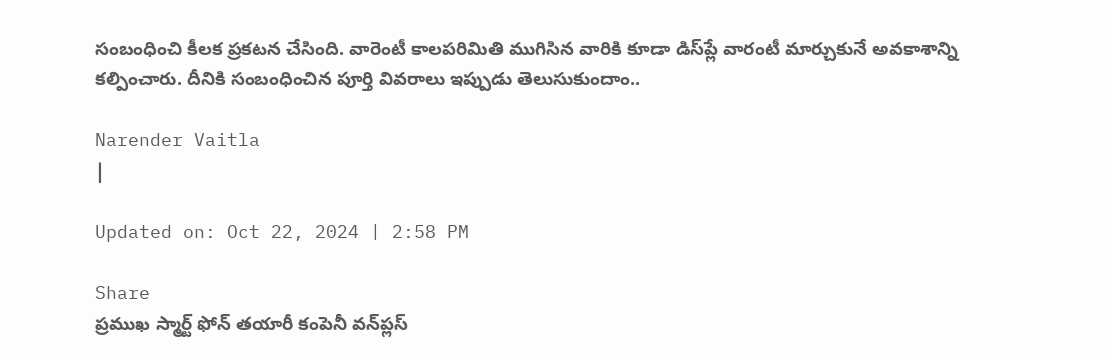సంబంధించి కీలక ప్రకటన చేసింది. వారెంటీ కాలపరిమితి ముగిసిన వారికి కూడా డిస్‌ప్లే వారంటీ మార్చుకునే అవకాశాన్ని కల్పించారు. దీనికి సంబంధించిన పూర్తి వివరాలు ఇప్పుడు తెలుసుకుందాం..

Narender Vaitla
|

Updated on: Oct 22, 2024 | 2:58 PM

Share
ప్రముఖ స్మార్ట్ ఫోన్ తయారీ కంపెనీ వన్‌ప్లస్‌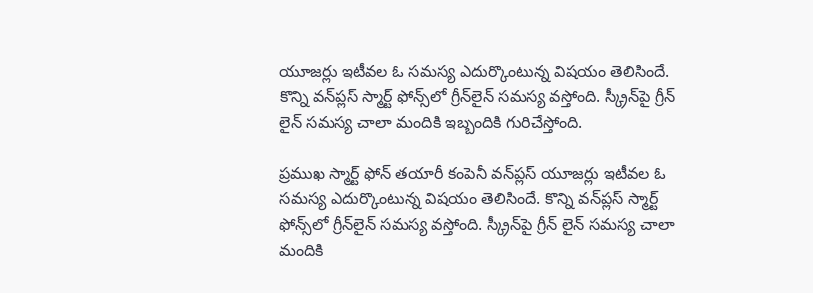యూజర్లు ఇటీవల ఓ సమస్య ఎదుర్కొంటున్న విషయం తెలిసిందే. కొన్ని వన్‌ప్లస్‌ స్మార్ట్‌ ఫోన్స్‌లో గ్రీన్‌లైన్‌ సమస్య వస్తోంది. స్క్రీన్‌పై గ్రీన్‌ లైన్‌ సమస్య చాలా మందికి ఇబ్బందికి గురిచేస్తోంది.

ప్రముఖ స్మార్ట్ ఫోన్ తయారీ కంపెనీ వన్‌ప్లస్‌ యూజర్లు ఇటీవల ఓ సమస్య ఎదుర్కొంటున్న విషయం తెలిసిందే. కొన్ని వన్‌ప్లస్‌ స్మార్ట్‌ ఫోన్స్‌లో గ్రీన్‌లైన్‌ సమస్య వస్తోంది. స్క్రీన్‌పై గ్రీన్‌ లైన్‌ సమస్య చాలా మందికి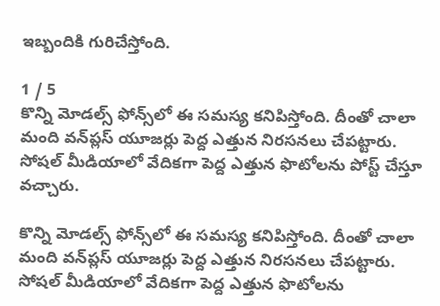ఇబ్బందికి గురిచేస్తోంది.

1 / 5
కొన్ని మోడల్స్‌ ఫోన్స్‌లో ఈ సమస్య కనిపిస్తోంది. దీంతో చాలా మంది వన్‌ప్లస్‌ యూజర్లు పెద్ద ఎత్తున నిరసనలు చేపట్టారు. సోషల్‌ మీడియాలో వేదికగా పెద్ద ఎత్తున ఫొటోలను పోస్ట్‌ చేస్తూ వచ్చారు.

కొన్ని మోడల్స్‌ ఫోన్స్‌లో ఈ సమస్య కనిపిస్తోంది. దీంతో చాలా మంది వన్‌ప్లస్‌ యూజర్లు పెద్ద ఎత్తున నిరసనలు చేపట్టారు. సోషల్‌ మీడియాలో వేదికగా పెద్ద ఎత్తున ఫొటోలను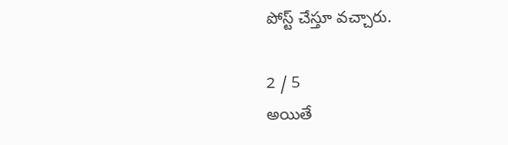పోస్ట్‌ చేస్తూ వచ్చారు.

2 / 5
అయితే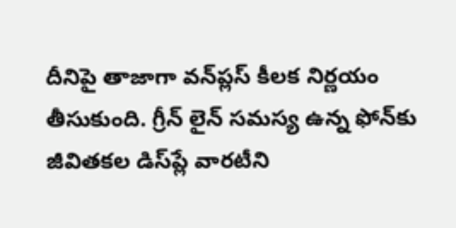దీనిపై తాజాగా వన్‌ప్లస్‌ కీలక నిర్ణయం తీసుకుంది. గ్రీన్‌ లైన్‌ సమస్య ఉన్న ఫోన్‌కు జీవితకల డిస్‌ప్లే వారటీని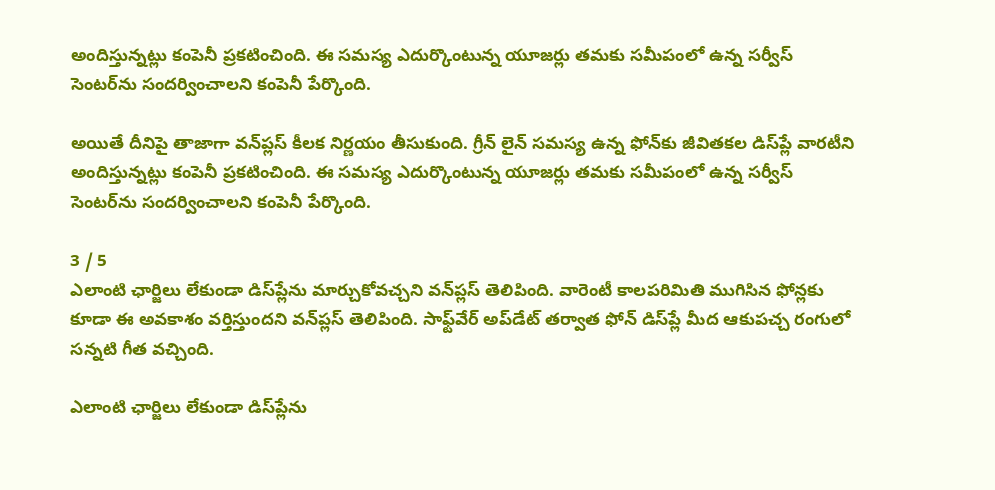అందిస్తున్నట్లు కంపెనీ ప్రకటించింది. ఈ సమస్య ఎదుర్కొంటున్న యూజర్లు తమకు సమీపంలో ఉన్న సర్వీస్ సెంటర్‌ను సందర్వించాలని కంపెనీ పేర్కొంది.

అయితే దీనిపై తాజాగా వన్‌ప్లస్‌ కీలక నిర్ణయం తీసుకుంది. గ్రీన్‌ లైన్‌ సమస్య ఉన్న ఫోన్‌కు జీవితకల డిస్‌ప్లే వారటీని అందిస్తున్నట్లు కంపెనీ ప్రకటించింది. ఈ సమస్య ఎదుర్కొంటున్న యూజర్లు తమకు సమీపంలో ఉన్న సర్వీస్ సెంటర్‌ను సందర్వించాలని కంపెనీ పేర్కొంది.

3 / 5
ఎలాంటి ఛార్జిలు లేకుండా డిస్‌ప్లేను మార్చుకోవచ్చని వన్‌ప్లస్‌ తెలిపింది. వారెంటీ కాలపరిమితి ముగిసిన ఫోన్లకు కూడా ఈ అవకాశం వర్తిస్తుందని వన్‌ప్లస్‌ తెలిపింది. సాఫ్ట్‌వేర్‌ అప్‌డేట్ తర్వాత ఫోన్‌ డిస్‌ప్లే మీద ఆకుపచ్చ రంగులో సన్నటి గీత వచ్చింది.

ఎలాంటి ఛార్జిలు లేకుండా డిస్‌ప్లేను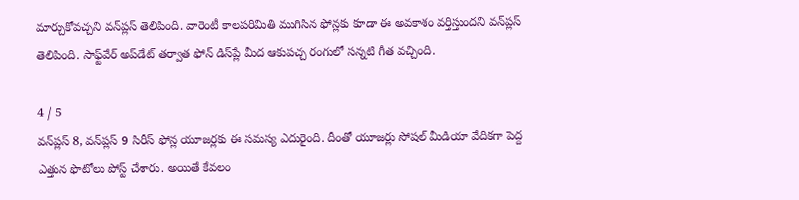మార్చుకోవచ్చని వన్‌ప్లస్‌ తెలిపింది. వారెంటీ కాలపరిమితి ముగిసిన ఫోన్లకు కూడా ఈ అవకాశం వర్తిస్తుందని వన్‌ప్లస్‌ తెలిపింది. సాఫ్ట్‌వేర్‌ అప్‌డేట్ తర్వాత ఫోన్‌ డిస్‌ప్లే మీద ఆకుపచ్చ రంగులో సన్నటి గీత వచ్చింది.

4 / 5
వన్‌ప్లస్ 8, వన్‌ప్లస్ 9 సిరీస్ ఫోన్ల యూజర్లకు ఈ సమస్య ఎదురైంది. దీంతో యూజర్లు సోషల్‌ మీడియా వేదికగా పెద్ద ఎత్తున ఫొటోలు పోస్ట్‌ చేశారు. అయితే కేవలం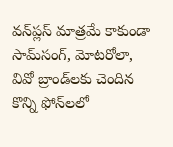వన్‌ప్లస్‌ మాత్రమే కాకుండా సామ్‌సంగ్, మోటరోలా, వివో బ్రాండ్‌లకు చెందిన కొన్ని ఫోన్‌లలో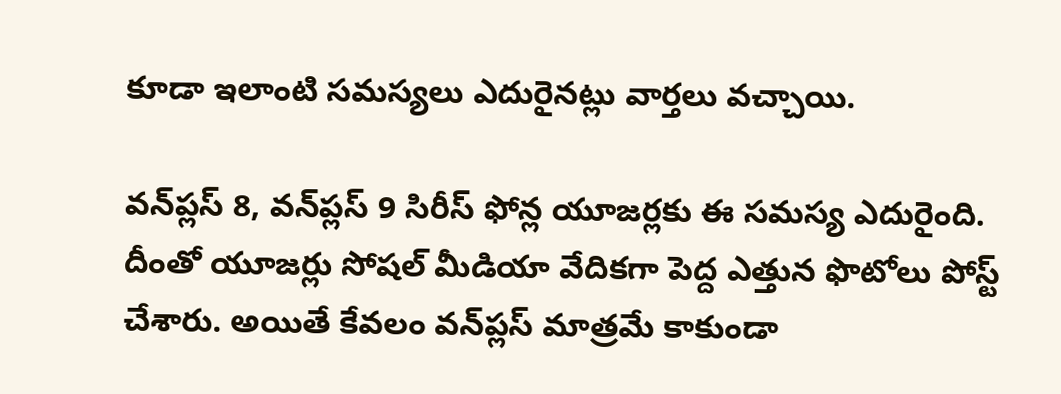కూడా ఇలాంటి సమస్యలు ఎదురైనట్లు వార్తలు వచ్చాయి.

వన్‌ప్లస్ 8, వన్‌ప్లస్ 9 సిరీస్ ఫోన్ల యూజర్లకు ఈ సమస్య ఎదురైంది. దీంతో యూజర్లు సోషల్‌ మీడియా వేదికగా పెద్ద ఎత్తున ఫొటోలు పోస్ట్‌ చేశారు. అయితే కేవలం వన్‌ప్లస్‌ మాత్రమే కాకుండా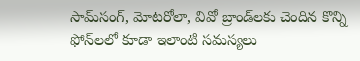సామ్‌సంగ్, మోటరోలా, వివో బ్రాండ్‌లకు చెందిన కొన్ని ఫోన్‌లలో కూడా ఇలాంటి సమస్యలు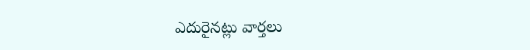ఎదురైనట్లు వార్తలు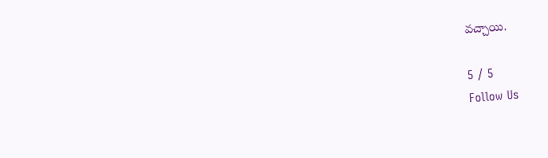వచ్చాయి.

5 / 5
Follow Us